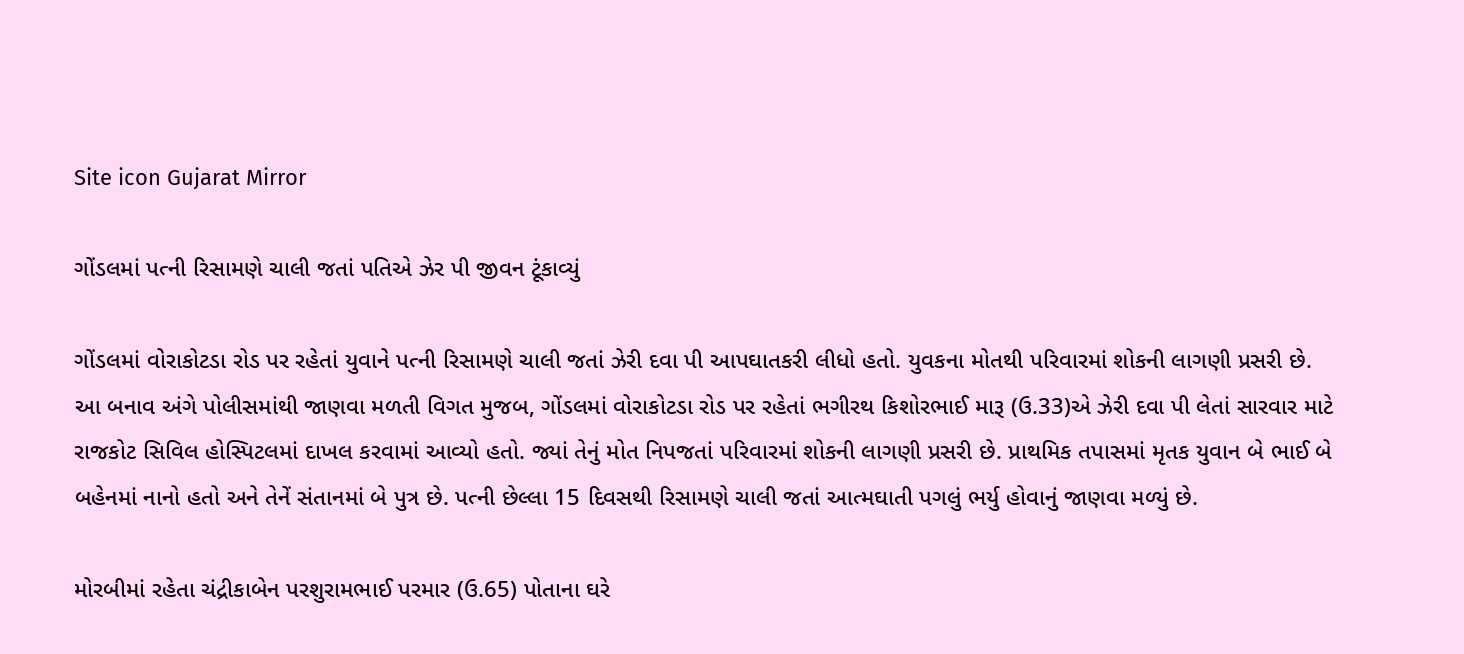Site icon Gujarat Mirror

ગોંડલમાં પત્ની રિસામણે ચાલી જતાં પતિએ ઝેર પી જીવન ટૂંકાવ્યું

ગોંડલમાં વોરાકોટડા રોડ પર રહેતાં યુવાને પત્ની રિસામણે ચાલી જતાં ઝેરી દવા પી આપઘાતકરી લીધો હતો. યુવકના મોતથી પરિવારમાં શોકની લાગણી પ્રસરી છે.
આ બનાવ અંગે પોલીસમાંથી જાણવા મળતી વિગત મુજબ, ગોંડલમાં વોરાકોટડા રોડ પર રહેતાં ભગીરથ કિશોરભાઈ મારૂ (ઉ.33)એ ઝેરી દવા પી લેતાં સારવાર માટે રાજકોટ સિવિલ હોસ્પિટલમાં દાખલ કરવામાં આવ્યો હતો. જ્યાં તેનું મોત નિપજતાં પરિવારમાં શોકની લાગણી પ્રસરી છે. પ્રાથમિક તપાસમાં મૃતક યુવાન બે ભાઈ બે બહેનમાં નાનો હતો અને તેનેં સંતાનમાં બે પુત્ર છે. પત્ની છેલ્લા 15 દિવસથી રિસામણે ચાલી જતાં આત્મઘાતી પગલું ભર્યુ હોવાનું જાણવા મળ્યું છે.

મોરબીમાં રહેતા ચંદ્રીકાબેન પરશુરામભાઈ પરમાર (ઉ.65) પોતાના ઘરે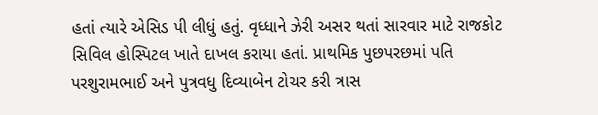હતાં ત્યારે એસિડ પી લીધું હતું. વૃધ્ધાને ઝેરી અસર થતાં સારવાર માટે રાજકોટ સિવિલ હોસ્પિટલ ખાતે દાખલ કરાયા હતાં. પ્રાથમિક પુછપરછમાં પતિ પરશુરામભાઈ અને પુત્રવધુ દિવ્યાબેન ટોચર કરી ત્રાસ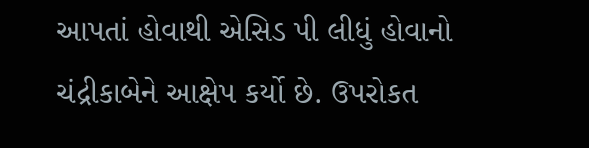આપતાં હોવાથી એસિડ પી લીધું હોવાનો ચંદ્રીકાબેને આક્ષેપ કર્યો છે. ઉપરોકત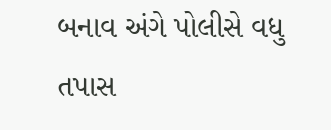બનાવ અંગે પોલીસે વધુ તપાસ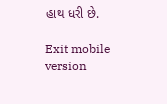હાથ ધરી છે.

Exit mobile version